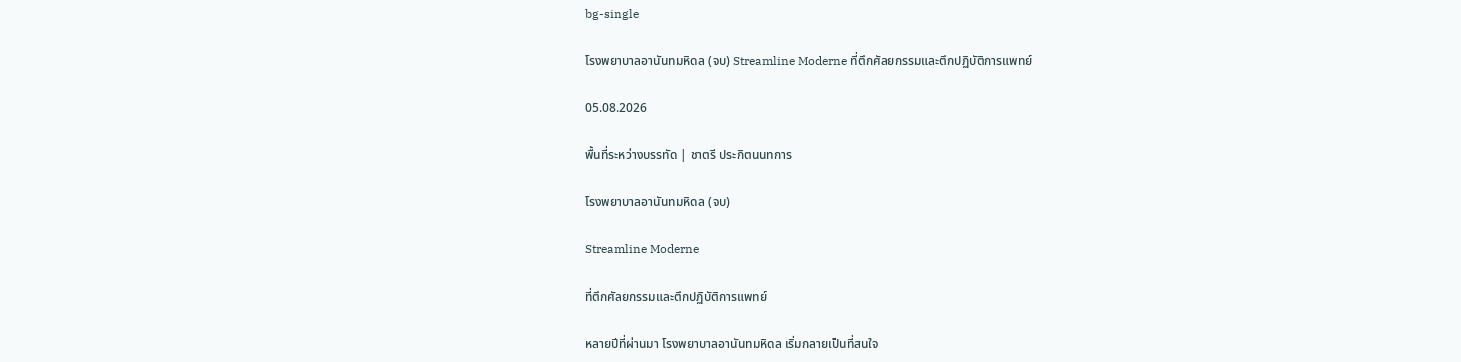bg-single

โรงพยาบาลอานันทมหิดล (จบ) Streamline Moderne ที่ตึกศัลยกรรมและตึกปฏิบัติการแพทย์

05.08.2026

พื้นที่ระหว่างบรรทัด | ชาตรี ประกิตนนทการ

โรงพยาบาลอานันทมหิดล (จบ)

Streamline Moderne

ที่ตึกศัลยกรรมและตึกปฏิบัติการแพทย์

หลายปีที่ผ่านมา โรงพยาบาลอานันทมหิดล เริ่มกลายเป็นที่สนใจ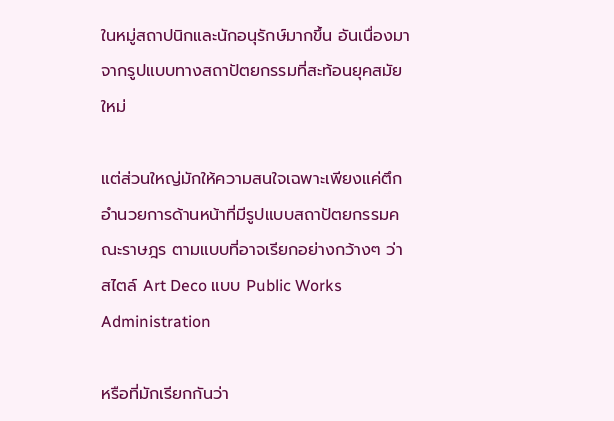ในหมู่สถาปนิกและนักอนุรักษ์มากขึ้น อันเนื่องมาจากรูปแบบทางสถาปัตยกรรมที่สะท้อนยุคสมัยใหม่

แต่ส่วนใหญ่มักให้ความสนใจเฉพาะเพียงแค่ตึกอำนวยการด้านหน้าที่มีรูปแบบสถาปัตยกรรมคณะราษฎร ตามแบบที่อาจเรียกอย่างกว้างๆ ว่าสไตล์ Art Deco แบบ Public Works Administration

หรือที่มักเรียกกันว่า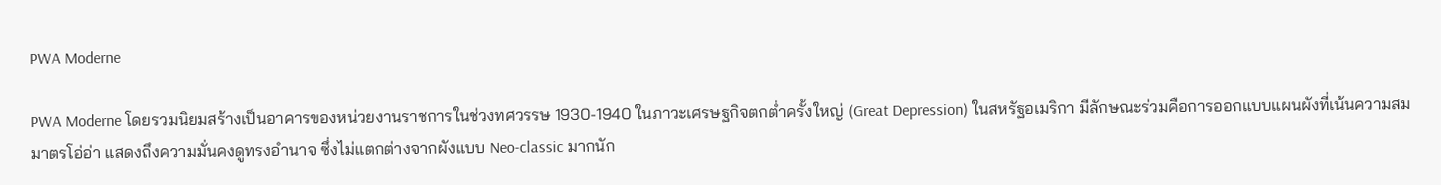PWA Moderne

PWA Moderne โดยรวมนิยมสร้างเป็นอาคารของหน่วยงานราชการในช่วงทศวรรษ 1930-1940 ในภาวะเศรษฐกิจตกต่ำครั้งใหญ่ (Great Depression) ในสหรัฐอเมริกา มีลักษณะร่วมคือการออกแบบแผนผังที่เน้นความสมมาตรโอ่อ่า แสดงถึงความมั่นคงดูทรงอำนาจ ซึ่งไม่แตกต่างจากผังแบบ Neo-classic มากนัก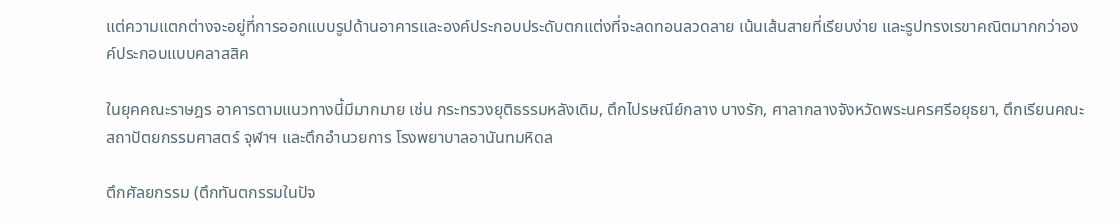แต่ความแตกต่างจะอยู่ที่การออกแบบรูปด้านอาคารและองค์ประกอบประดับตกแต่งที่จะลดทอนลวดลาย เน้นเส้นสายที่เรียบง่าย และรูปทรงเรขาคณิตมากกว่าองค์ประกอบแบบคลาสสิค

ในยุคคณะราษฎร อาคารตามแนวทางนี้มีมากมาย เช่น กระทรวงยุติธรรมหลังเดิม, ตึกไปรษณีย์กลาง บางรัก, ศาลากลางจังหวัดพระนครศรีอยุธยา, ตึกเรียนคณะสถาปัตยกรรมศาสตร์ จุฬาฯ และตึกอำนวยการ โรงพยาบาลอานันทมหิดล

ตึกศัลยกรรม (ตึกทันตกรรมในปัจ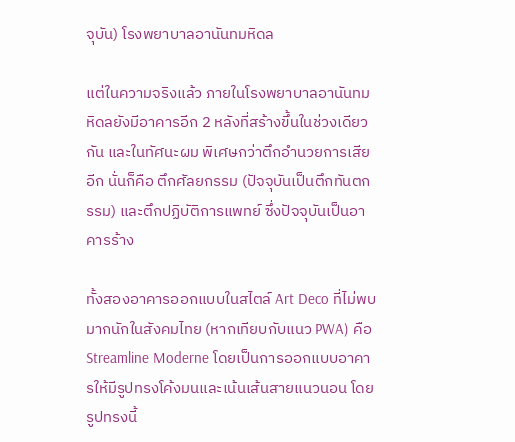จุบัน) โรงพยาบาลอานันทมหิดล

แต่ในความจริงแล้ว ภายในโรงพยาบาลอานันทมหิดลยังมีอาคารอีก 2 หลังที่สร้างขึ้นในช่วงเดียวกัน และในทัศนะผม พิเศษกว่าตึกอำนวยการเสียอีก นั่นก็คือ ตึกศัลยกรรม (ปัจจุบันเป็นตึกทันตกรรม) และตึกปฏิบัติการแพทย์ ซึ่งปัจจุบันเป็นอาคารร้าง

ทั้งสองอาคารออกแบบในสไตล์ Art Deco ที่ไม่พบมากนักในสังคมไทย (หากเทียบกับแนว PWA) คือ Streamline Moderne โดยเป็นการออกแบบอาคารให้มีรูปทรงโค้งมนและเน้นเส้นสายแนวนอน โดยรูปทรงนี้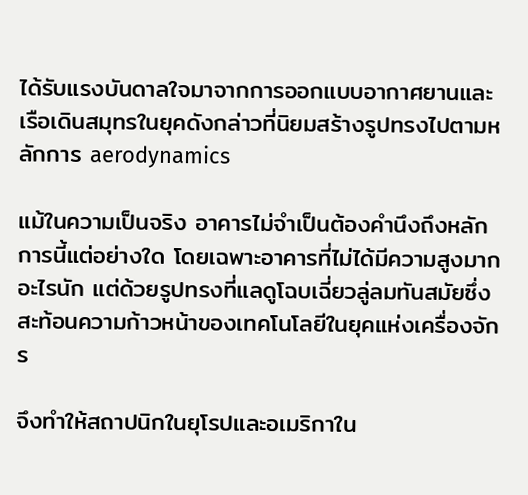ได้รับแรงบันดาลใจมาจากการออกแบบอากาศยานและเรือเดินสมุทรในยุคดังกล่าวที่นิยมสร้างรูปทรงไปตามหลักการ aerodynamics

แม้ในความเป็นจริง อาคารไม่จำเป็นต้องคำนึงถึงหลักการนี้แต่อย่างใด โดยเฉพาะอาคารที่ไม่ได้มีความสูงมากอะไรนัก แต่ด้วยรูปทรงที่แลดูโฉบเฉี่ยวลู่ลมทันสมัยซึ่งสะท้อนความก้าวหน้าของเทคโนโลยีในยุคแห่งเครื่องจักร

จึงทำให้สถาปนิกในยุโรปและอเมริกาใน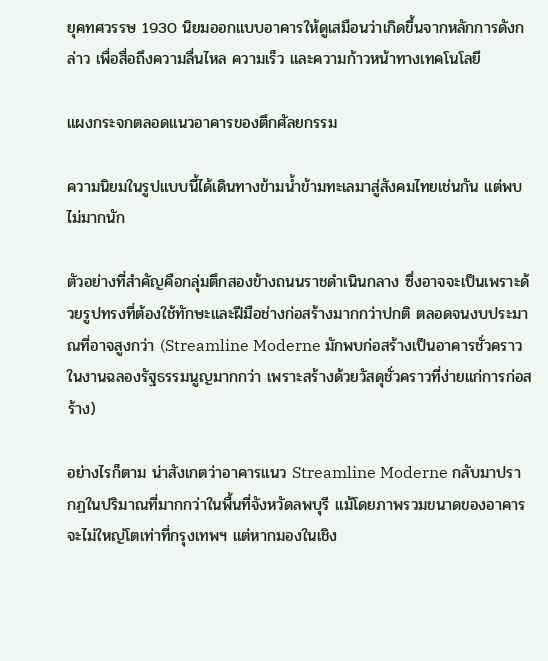ยุคทศวรรษ 1930 นิยมออกแบบอาคารให้ดูเสมือนว่าเกิดขึ้นจากหลักการดังกล่าว เพื่อสื่อถึงความลื่นไหล ความเร็ว และความก้าวหน้าทางเทคโนโลยี

แผงกระจกตลอดแนวอาคารของตึกศัลยกรรม

ความนิยมในรูปแบบนี้ได้เดินทางข้ามน้ำข้ามทะเลมาสู่สังคมไทยเช่นกัน แต่พบไม่มากนัก

ตัวอย่างที่สำคัญคือกลุ่มตึกสองข้างถนนราชดำเนินกลาง ซึ่งอาจจะเป็นเพราะด้วยรูปทรงที่ต้องใช้ทักษะและฝีมือช่างก่อสร้างมากกว่าปกติ ตลอดจนงบประมาณที่อาจสูงกว่า (Streamline Moderne มักพบก่อสร้างเป็นอาคารชั่วคราวในงานฉลองรัฐธรรมนูญมากกว่า เพราะสร้างด้วยวัสดุชั่วคราวที่ง่ายแก่การก่อสร้าง)

อย่างไรก็ตาม น่าสังเกตว่าอาคารแนว Streamline Moderne กลับมาปรากฏในปริมาณที่มากกว่าในพื้นที่จังหวัดลพบุรี แม้โดยภาพรวมขนาดของอาคารจะไม่ใหญ่โตเท่าที่กรุงเทพฯ แต่หากมองในเชิง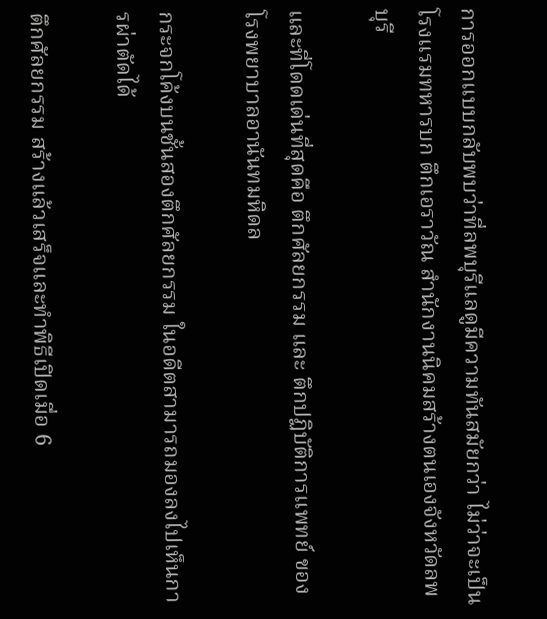การออกแบบกลับพบว่าที่ลพบุรีแลดูมีความทันสมัยกว่า ไม่ว่าจะเป็นโรงแรมทหารบก ตึกเอราวัณ สำนักงานนิคมสร้างตนเองจังหวัดลพบุรี

และที่โดดเด่นที่สุดคือ ตึกศัลยกรรม และ ตึกปฏิบัติการแพทย์ ของโรงพยาบาลอานันทมหิดล

กระจกโค้งบนชั้นสองตึกศัลยกรรม ในอดีตสามารถมองลงไปเห็นการผ่าตัดได้

ตึกศัลยกรรม สร้างแล้วเสร็จและทำพิธีเปิดเมื่อ 6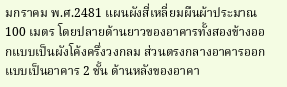มกราคม พ.ศ.2481 แผนผังสี่เหลี่ยมผืนผ้าประมาณ 100 เมตร โดยปลายด้านยาวของอาคารทั้งสองข้างออกแบบเป็นผังโค้งครึ่งวงกลม ส่วนตรงกลางอาคารออกแบบเป็นอาคาร 2 ชั้น ด้านหลังของอาคา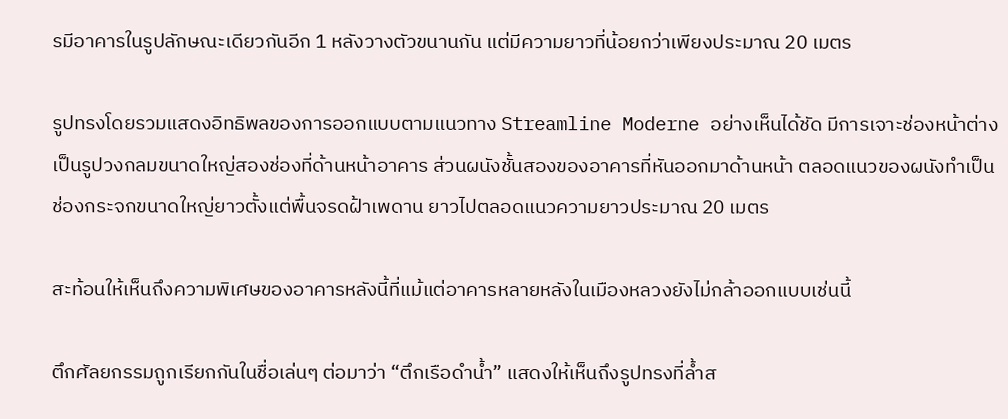รมีอาคารในรูปลักษณะเดียวกันอีก 1 หลังวางตัวขนานกัน แต่มีความยาวที่น้อยกว่าเพียงประมาณ 20 เมตร

รูปทรงโดยรวมแสดงอิทธิพลของการออกแบบตามแนวทาง Streamline Moderne อย่างเห็นได้ชัด มีการเจาะช่องหน้าต่างเป็นรูปวงกลมขนาดใหญ่สองช่องที่ด้านหน้าอาคาร ส่วนผนังชั้นสองของอาคารที่หันออกมาด้านหน้า ตลอดแนวของผนังทำเป็นช่องกระจกขนาดใหญ่ยาวตั้งแต่พื้นจรดฝ้าเพดาน ยาวไปตลอดแนวความยาวประมาณ 20 เมตร

สะท้อนให้เห็นถึงความพิเศษของอาคารหลังนี้ที่แม้แต่อาคารหลายหลังในเมืองหลวงยังไม่กล้าออกแบบเช่นนี้

ตึกศัลยกรรมถูกเรียกกันในชื่อเล่นๆ ต่อมาว่า “ตึกเรือดำน้ำ” แสดงให้เห็นถึงรูปทรงที่ล้ำส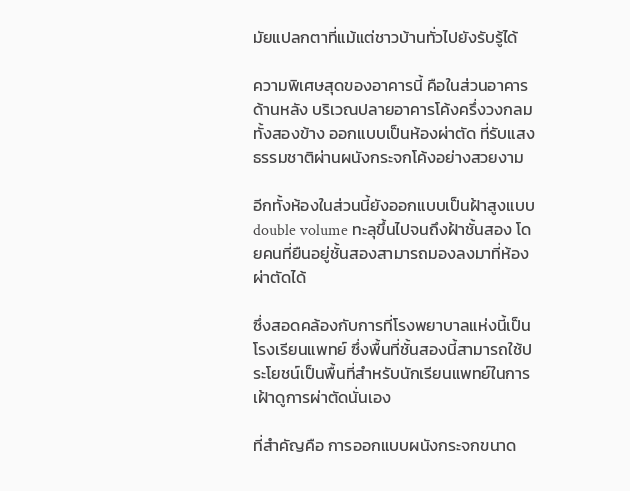มัยแปลกตาที่แม้แต่ชาวบ้านทั่วไปยังรับรู้ได้

ความพิเศษสุดของอาคารนี้ คือในส่วนอาคารด้านหลัง บริเวณปลายอาคารโค้งครึ่งวงกลมทั้งสองข้าง ออกแบบเป็นห้องผ่าตัด ที่รับแสงธรรมชาติผ่านผนังกระจกโค้งอย่างสวยงาม

อีกทั้งห้องในส่วนนี้ยังออกแบบเป็นฝ้าสูงแบบ double volume ทะลุขึ้นไปจนถึงฝ้าชั้นสอง โดยคนที่ยืนอยู่ชั้นสองสามารถมองลงมาที่ห้องผ่าตัดได้

ซึ่งสอดคล้องกับการที่โรงพยาบาลแห่งนี้เป็นโรงเรียนแพทย์ ซึ่งพื้นที่ชั้นสองนี้สามารถใช้ประโยชน์เป็นพื้นที่สำหรับนักเรียนแพทย์ในการเฝ้าดูการผ่าตัดนั่นเอง

ที่สำคัญคือ การออกแบบผนังกระจกขนาด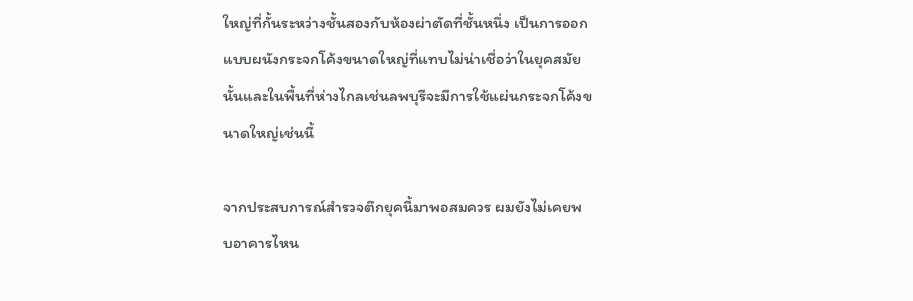ใหญ่ที่กั้นระหว่างชั้นสองกับห้องผ่าตัดที่ชั้นหนึ่ง เป็นการออกแบบผนังกระจกโค้งขนาดใหญ่ที่แทบไม่น่าเชื่อว่าในยุคสมัยนั้นและในพื้นที่ห่างไกลเช่นลพบุรีจะมีการใช้แผ่นกระจกโค้งขนาดใหญ่เช่นนี้

จากประสบการณ์สำรวจตึกยุคนี้มาพอสมควร ผมยังไม่เคยพบอาคารไหน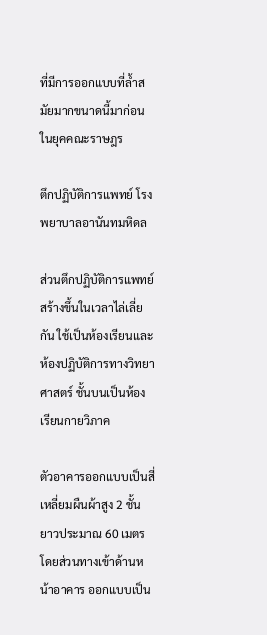ที่มีการออกแบบที่ล้ำสมัยมากขนาดนี้มาก่อนในยุคคณะราษฎร

ตึกปฏิบัติการแพทย์ โรงพยาบาลอานันทมหิดล

ส่วนตึกปฏิบัติการแพทย์ สร้างขึ้นในเวลาไล่เลี่ยกัน ใช้เป็นห้องเรียนและห้องปฏิบัติการทางวิทยาศาสตร์ ชั้นบนเป็นห้องเรียนกายวิภาค

ตัวอาคารออกแบบเป็นสี่เหลี่ยมผืนผ้าสูง 2 ชั้น ยาวประมาณ 60 เมตร โดยส่วนทางเข้าด้านหน้าอาคาร ออกแบบเป็น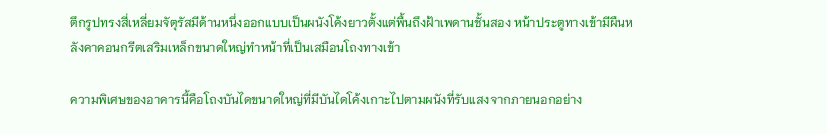ตึกรูปทรงสี่เหลี่ยมจัตุรัสมีด้านหนึ่งออกแบบเป็นผนังโค้งยาวตั้งแต่พื้นถึงฝ้าเพดานชั้นสอง หน้าประตูทางเข้ามีผืนหลังคาคอนกรีตเสริมเหล็กขนาดใหญ่ทำหน้าที่เป็นเสมือนโถงทางเข้า

ความพิเศษของอาคารนี้คือโถงบันไดขนาดใหญ่ที่มีบันไดโค้งเกาะไปตามผนังที่รับแสงจากภายนอกอย่าง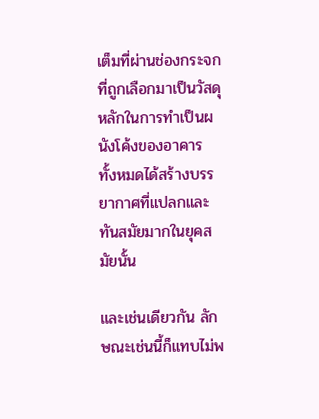เต็มที่ผ่านช่องกระจกที่ถูกเลือกมาเป็นวัสดุหลักในการทำเป็นผนังโค้งของอาคาร ทั้งหมดได้สร้างบรรยากาศที่แปลกและทันสมัยมากในยุคสมัยนั้น

และเช่นเดียวกัน ลักษณะเช่นนี้ก็แทบไม่พ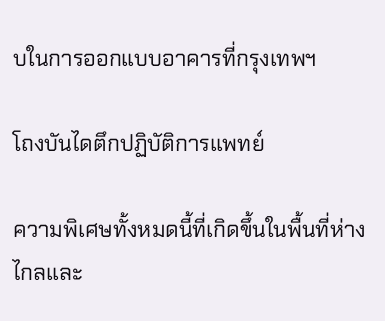บในการออกแบบอาคารที่กรุงเทพฯ

โถงบันไดตึกปฏิบัติการแพทย์

ความพิเศษทั้งหมดนี้ที่เกิดขึ้นในพื้นที่ห่างไกลและ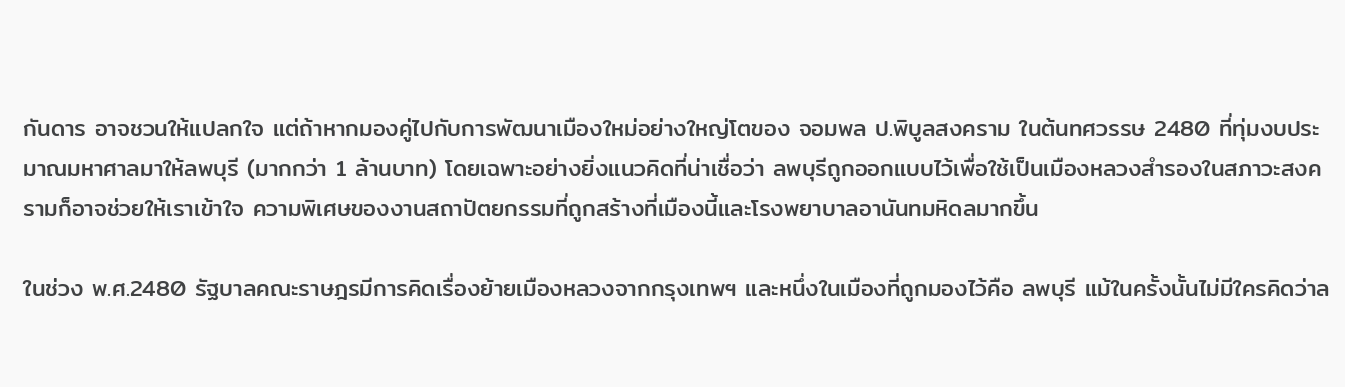กันดาร อาจชวนให้แปลกใจ แต่ถ้าหากมองคู่ไปกับการพัฒนาเมืองใหม่อย่างใหญ่โตของ จอมพล ป.พิบูลสงคราม ในต้นทศวรรษ 2480 ที่ทุ่มงบประมาณมหาศาลมาให้ลพบุรี (มากกว่า 1 ล้านบาท) โดยเฉพาะอย่างยิ่งแนวคิดที่น่าเชื่อว่า ลพบุรีถูกออกแบบไว้เพื่อใช้เป็นเมืองหลวงสำรองในสภาวะสงครามก็อาจช่วยให้เราเข้าใจ ความพิเศษของงานสถาปัตยกรรมที่ถูกสร้างที่เมืองนี้และโรงพยาบาลอานันทมหิดลมากขึ้น

ในช่วง พ.ศ.2480 รัฐบาลคณะราษฎรมีการคิดเรื่องย้ายเมืองหลวงจากกรุงเทพฯ และหนึ่งในเมืองที่ถูกมองไว้คือ ลพบุรี แม้ในครั้งนั้นไม่มีใครคิดว่าล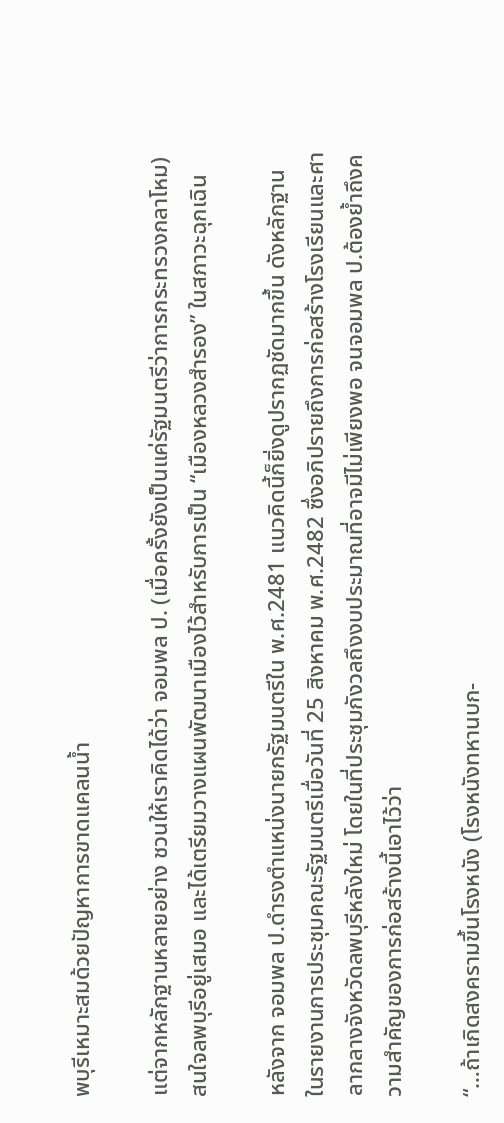พบุรีเหมาะสมด้วยปัญหาการขาดแคลนน้ำ

แต่จากหลักฐานหลายอย่าง ชวนให้เราคิดได้ว่า จอมพล ป. (เมื่อครั้งยังเป็นแค่รัฐมนตรีว่าการกระทรวงกลาโหม) สนใจลพบุรีอยู่เสมอ และได้เตรียมวางแผนพัฒนาเมืองไว้สำหรับการเป็น “เมืองหลวงสำรอง” ในสภาวะฉุกเฉิน

หลังจาก จอมพล ป.ดำรงตำแหน่งนายกรัฐมนตรีใน พ.ศ.2481 แนวคิดนี้ก็ยิ่งดูปรากฏชัดมากขึ้น ดังหลักฐานในรายงานการประชุมคณะรัฐมนตรีเมื่อวันที่ 25 สิงหาคม พ.ศ.2482 ซึ่งอภิปรายถึงการก่อสร้างโรงเรียนและศาลากลางจังหวัดลพบุรีหลังใหม่ โดยในที่ประชุมกังวลถึงงบประมาณที่อาจมีไม่เพียงพอ จนจอมพล ป.ต้องย้ำถึงความสำคัญของการก่อสร้างนี้เอาไว้ว่า

“…ถ้าเกิดสงครามขึ้นโรงหนัง (โรงหนังทหานบก-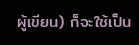ผู้เขียน) ก็จะใช้เป็น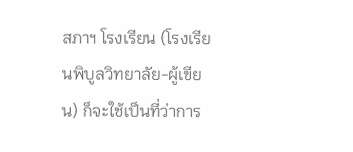สภาฯ โรงเรียน (โรงเรียนพิบูลวิทยาลัย-ผู้เขียน) ก็จะใช้เป็นที่ว่าการ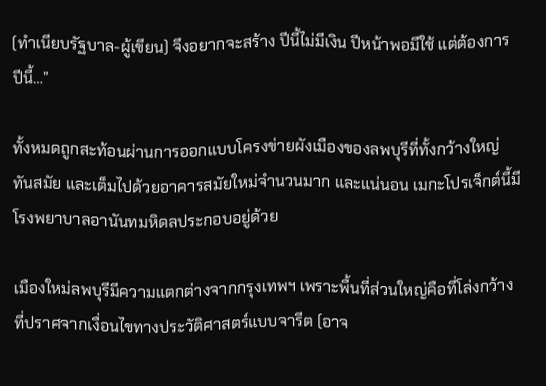(ทำเนียบรัฐบาล-ผู้เขียน) จึงอยากจะสร้าง ปีนี้ไม่มีเงิน ปีหน้าพอมีใช้ แต่ต้องการปีนี้…”

ทั้งหมดถูกสะท้อนผ่านการออกแบบโครงข่ายผังเมืองของลพบุรีที่ทั้งกว้างใหญ่ ทันสมัย และเต็มไปด้วยอาคารสมัยใหม่จำนวนมาก และแน่นอน เมกะโปรเจ็กต์นี้มีโรงพยาบาลอานันทมหิดลประกอบอยู่ด้วย

เมืองใหม่ลพบุรีมีความแตกต่างจากกรุงเทพฯ เพราะพื้นที่ส่วนใหญ่คือที่โล่งกว้างที่ปราศจากเงื่อนไขทางประวัติศาสตร์แบบจารีต (อาจ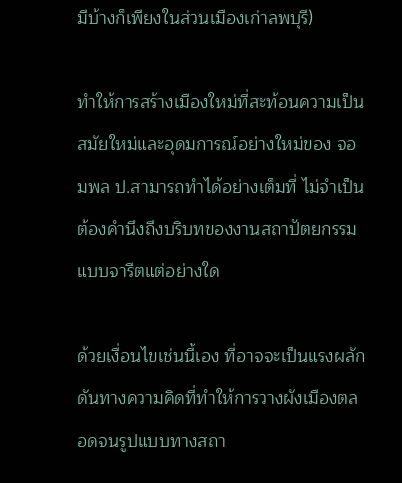มีบ้างก็เพียงในส่วนเมืองเก่าลพบุรี)

ทำให้การสร้างเมืองใหม่ที่สะท้อนความเป็นสมัยใหม่และอุดมการณ์อย่างใหม่ของ จอมพล ป.สามารถทำได้อย่างเต็มที่ ไม่จำเป็นต้องคำนึงถึงบริบทของงานสถาปัตยกรรมแบบจารีตแต่อย่างใด

ด้วยเงื่อนไขเช่นนี้เอง ที่อาจจะเป็นแรงผลักดันทางความคิดที่ทำให้การวางผังเมืองตลอดจนรูปแบบทางสถา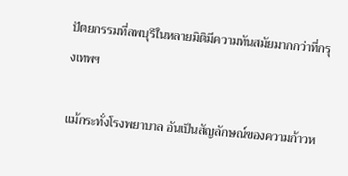ปัตยกรรมที่ลพบุรีในหลายมิติมีความทันสมัยมากกว่าที่กรุงเทพฯ

แม้กระทั่งโรงพยาบาล อันเป็นสัญลักษณ์ของความก้าวห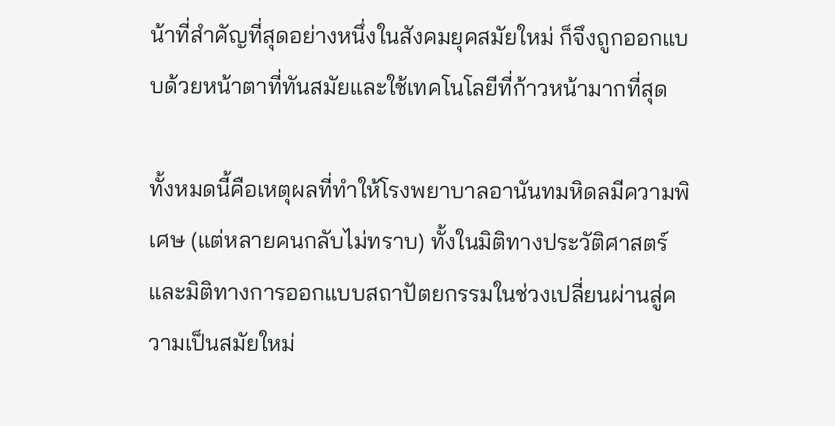น้าที่สำคัญที่สุดอย่างหนึ่งในสังคมยุคสมัยใหม่ ก็จึงถูกออกแบบด้วยหน้าตาที่ทันสมัยและใช้เทคโนโลยีที่ก้าวหน้ามากที่สุด

ทั้งหมดนี้คือเหตุผลที่ทำให้โรงพยาบาลอานันทมหิดลมีความพิเศษ (แต่หลายคนกลับไม่ทราบ) ทั้งในมิติทางประวัติศาสตร์และมิติทางการออกแบบสถาปัตยกรรมในช่วงเปลี่ยนผ่านสู่ความเป็นสมัยใหม่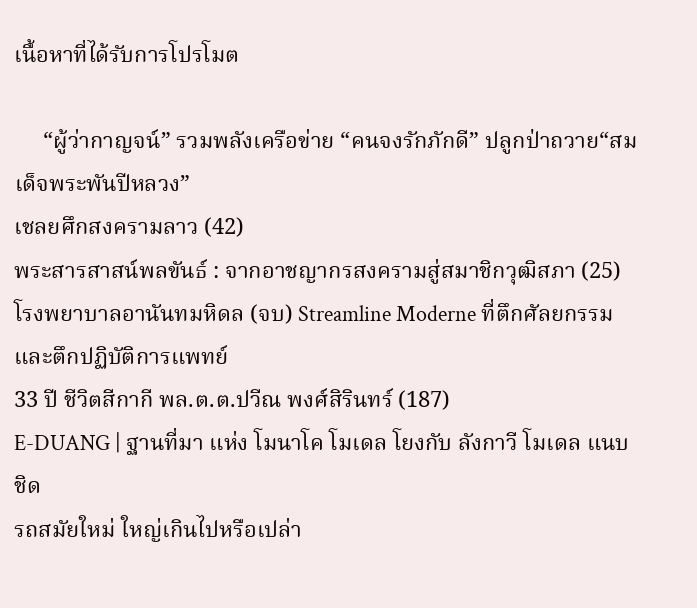เนื้อหาที่ได้รับการโปรโมต

     “ผู้ว่ากาญจน์” รวมพลังเครือข่าย “คนจงรักภักดี” ปลูกป่าถวาย“สมเด็จพระพันปีหลวง”
เชลยศึกสงครามลาว (42)
พระสารสาสน์พลขันธ์ : จากอาชญากรสงครามสู่สมาชิกวุฒิสภา (25)
โรงพยาบาลอานันทมหิดล (จบ) Streamline Moderne ที่ตึกศัลยกรรมและตึกปฏิบัติการแพทย์
33 ปี ชีวิตสีกากี พล.ต.ต.ปวีณ พงศ์สิรินทร์ (187)
E-DUANG | ฐานที่มา แห่ง โมนาโค โมเดล โยงกับ ลังกาวี โมเดล แนบชิด
รถสมัยใหม่ ใหญ่เกินไปหรือเปล่า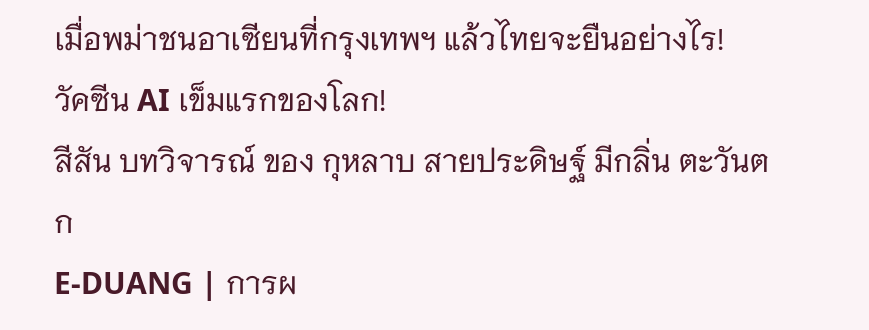เมื่อพม่าชนอาเซียนที่กรุงเทพฯ แล้วไทยจะยืนอย่างไร!
วัคซีน AI เข็มแรกของโลก!
สีสัน บทวิจารณ์ ของ กุหลาบ สายประดิษฐ์ มีกลิ่น ตะวันตก
E-DUANG | การผ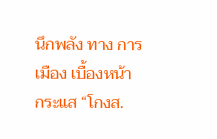นึกพลัง ทาง การเมือง เบื้องหน้า กระแส “โกงส.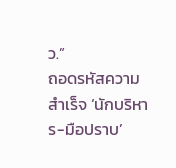ว.”
ถอดรหัสความสำเร็จ ‘นักบริหาร-มือปราบ’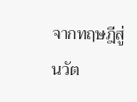จากทฤษฎีสู่นวัต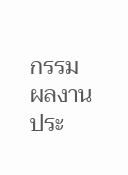กรรมผลงานประ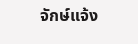จักษ์แจ้ง